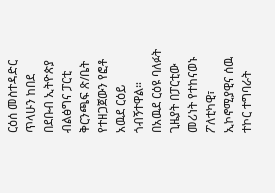ርዕሰ መስተዳድር ጥላሁን ከበደ በደቡብ ኢትዮጵያ ብልፅግና ፓርቲ ቅርንጫፍ ጽ/ቤት የተዘጋጀውን የፎቶ አዉደ ርዕይ ጎብኝተዋል።
በአዉደ ርዕዩ ባለፉት ጊዜያት በፓርቲው መሪነት የተከናወኑ ፖለቲካዊ፣ ኢኮኖሚያዊና ሰዉ ተኮር ተግባራት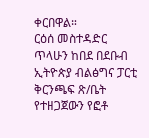ቀርበዋል።
ርዕሰ መስተዳድር ጥላሁን ከበደ በደቡብ ኢትዮጵያ ብልፅግና ፓርቲ ቅርንጫፍ ጽ/ቤት የተዘጋጀውን የፎቶ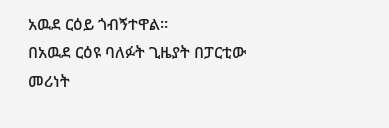አዉደ ርዕይ ጎብኝተዋል።
በአዉደ ርዕዩ ባለፉት ጊዜያት በፓርቲው መሪነት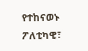የተከናወኑ ፖለቲካዊ፣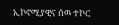ኢኮኖሚያዊና ሰዉ ተኮር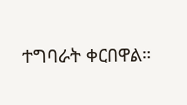ተግባራት ቀርበዋል።